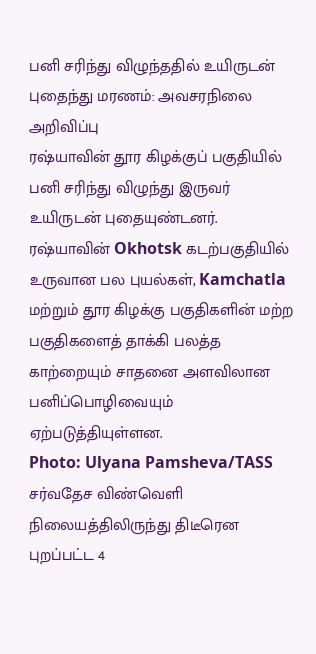பனி சரிந்து விழுந்ததில் உயிருடன் புதைந்து மரணம்: அவசரநிலை அறிவிப்பு
ரஷ்யாவின் தூர கிழக்குப் பகுதியில் பனி சரிந்து விழுந்து இருவர் உயிருடன் புதையுண்டனர்.
ரஷ்யாவின் Okhotsk கடற்பகுதியில் உருவான பல புயல்கள், Kamchatla மற்றும் தூர கிழக்கு பகுதிகளின் மற்ற பகுதிகளைத் தாக்கி பலத்த காற்றையும் சாதனை அளவிலான பனிப்பொழிவையும் ஏற்படுத்தியுள்ளன.
Photo: Ulyana Pamsheva/TASS
சர்வதேச விண்வெளி நிலையத்திலிருந்து திடீரென புறப்பட்ட 4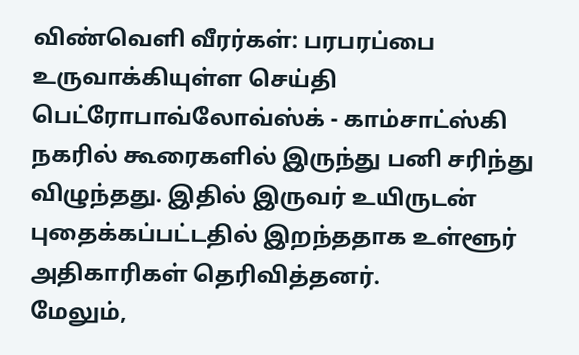விண்வெளி வீரர்கள்: பரபரப்பை உருவாக்கியுள்ள செய்தி
பெட்ரோபாவ்லோவ்ஸ்க் - காம்சாட்ஸ்கி நகரில் கூரைகளில் இருந்து பனி சரிந்து விழுந்தது. இதில் இருவர் உயிருடன் புதைக்கப்பட்டதில் இறந்ததாக உள்ளூர் அதிகாரிகள் தெரிவித்தனர்.
மேலும்,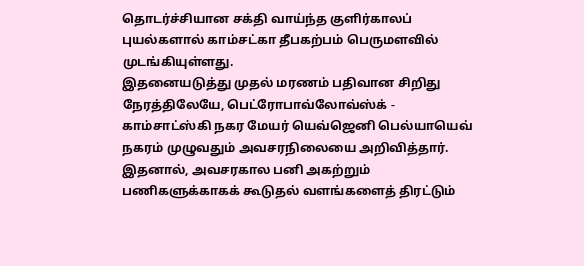தொடர்ச்சியான சக்தி வாய்ந்த குளிர்காலப் புயல்களால் காம்சட்கா தீபகற்பம் பெருமளவில் முடங்கியுள்ளது.
இதனையடுத்து முதல் மரணம் பதிவான சிறிது நேரத்திலேயே, பெட்ரோபாவ்லோவ்ஸ்க் - காம்சாட்ஸ்கி நகர மேயர் யெவ்ஜெனி பெல்யாயெவ் நகரம் முழுவதும் அவசரநிலையை அறிவித்தார்.
இதனால், அவசரகால பனி அகற்றும் பணிகளுக்காகக் கூடுதல் வளங்களைத் திரட்டும்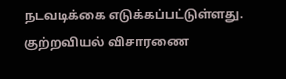நடவடிக்கை எடுக்கப்பட்டுள்ளது.
குற்றவியல் விசாரணை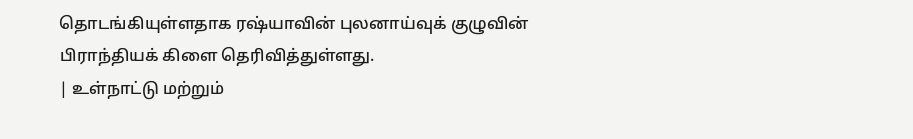தொடங்கியுள்ளதாக ரஷ்யாவின் புலனாய்வுக் குழுவின் பிராந்தியக் கிளை தெரிவித்துள்ளது.
| உள்நாட்டு மற்றும்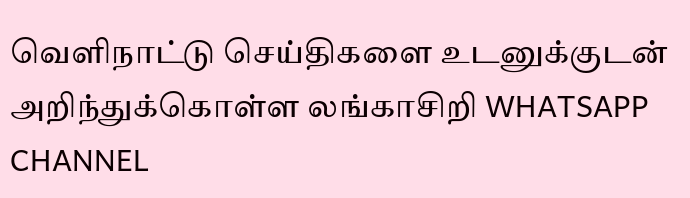வெளிநாட்டு செய்திகளை உடனுக்குடன் அறிந்துக்கொள்ள லங்காசிறி WHATSAPP CHANNEL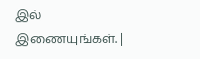இல் இணையுங்கள். |